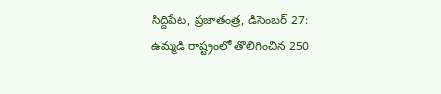సిద్దిపేట, ప్రజాతంత్ర, డిసెంబర్ 27: ఉమ్మడి రాష్ట్రంలో తొలిగించిన 250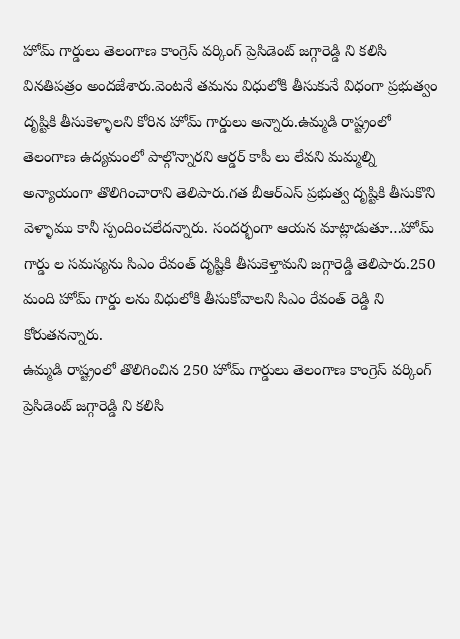హోమ్ గార్డులు తెలంగాణ కాంగ్రెస్ వర్కింగ్ ప్రెసిడెంట్ జగ్గారెడ్డి ని కలిసి వినతిపత్రం అందజేశారు.వెంటనే తమను విధులోకి తీసుకునే విధంగా ప్రభుత్వం దృష్టికి తీసుకెళ్ళాలని కోరిన హోమ్ గార్డులు అన్నారు.ఉమ్మడి రాష్ట్రంలో తెలంగాణ ఉద్యమంలో పాల్గొన్నారని ఆర్డర్ కాపీ లు లేవని మమ్మల్ని అన్యాయంగా తొలిగించారాని తెలిపారు.గత బీఆర్ఎస్ ప్రభుత్వ దృష్టికి తీసుకొని వెళ్ళాము కానీ స్పందించలేదన్నారు. సందర్భంగా ఆయన మాట్లాడుతూ…హోమ్ గార్డు ల సమస్యను సిఎం రేవంత్ దృష్టికి తీసుకెళ్తామని జగ్గారెడ్డి తెలిపారు.250 మంది హోమ్ గార్డు లను విధులోకి తీసుకోవాలని సిఎం రేవంత్ రెడ్డి ని కోరుతనన్నారు.
ఉమ్మడి రాష్ట్రంలో తొలిగించిన 250 హోమ్ గార్డులు తెలంగాణ కాంగ్రెస్ వర్కింగ్ ప్రెసిడెంట్ జగ్గారెడ్డి ని కలిసి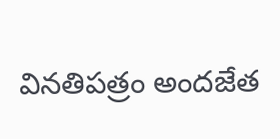వినతిపత్రం అందజేత